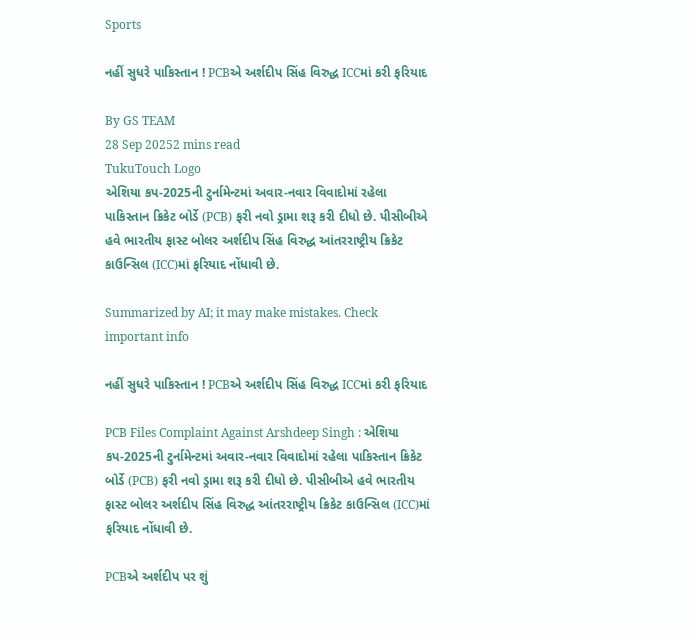Sports

નહીં સુધરે પાકિસ્તાન ! PCBએ અર્શદીપ સિંહ વિરુદ્ધ ICCમાં કરી ફરિયાદ

By GS TEAM
28 Sep 20252 mins read
TukuTouch Logo
એશિયા કપ-2025ની ટુર્નામેન્ટમાં અવાર-નવાર વિવાદોમાં રહેલા પાકિસ્તાન ક્રિકેટ બોર્ડે (PCB) ફરી નવો ડ્રામા શરૂ કરી દીધો છે. પીસીબીએ હવે ભારતીય ફાસ્ટ બોલર અર્શદીપ સિંહ વિરુદ્ધ આંતરરાષ્ટ્રીય ક્રિકેટ કાઉન્સિલ (ICC)માં ફરિયાદ નોંધાવી છે.

Summarized by AI; it may make mistakes. Check important info

નહીં સુધરે પાકિસ્તાન ! PCBએ અર્શદીપ સિંહ વિરુદ્ધ ICCમાં કરી ફરિયાદ

PCB Files Complaint Against Arshdeep Singh : એશિયા કપ-2025ની ટુર્નામેન્ટમાં અવાર-નવાર વિવાદોમાં રહેલા પાકિસ્તાન ક્રિકેટ બોર્ડે (PCB) ફરી નવો ડ્રામા શરૂ કરી દીધો છે. પીસીબીએ હવે ભારતીય ફાસ્ટ બોલર અર્શદીપ સિંહ વિરુદ્ધ આંતરરાષ્ટ્રીય ક્રિકેટ કાઉન્સિલ (ICC)માં ફરિયાદ નોંધાવી છે.

PCBએ અર્શદીપ પર શું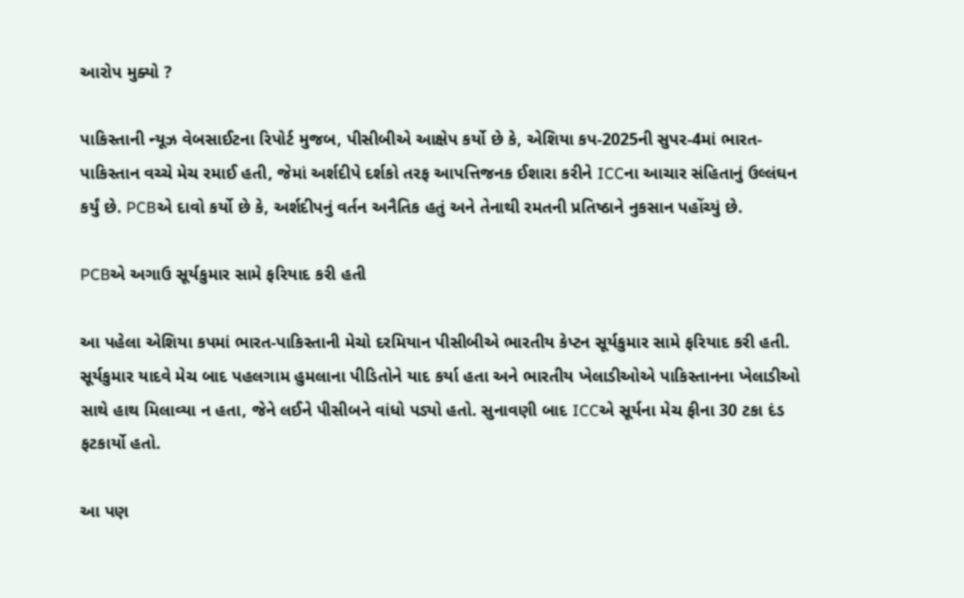આરોપ મુક્યો ?

પાકિસ્તાની ન્યૂઝ વેબસાઈટના રિપોર્ટ મુજબ, પીસીબીએ આક્ષેપ કર્યો છે કે, એશિયા કપ-2025ની સુપર-4માં ભારત-પાકિસ્તાન વચ્ચે મેચ રમાઈ હતી, જેમાં અર્શદીપે દર્શકો તરફ આપત્તિજનક ઈશારા કરીને ICCના આચાર સંહિતાનું ઉલ્લંઘન કર્યું છે. PCBએ દાવો કર્યો છે કે, અર્શદીપનું વર્તન અનૈતિક હતું અને તેનાથી રમતની પ્રતિષ્ઠાને નુકસાન પહોંચ્યું છે.

PCBએ અગાઉ સૂર્યકુમાર સામે ફરિયાદ કરી હતી

આ પહેલા એશિયા કપમાં ભારત-પાકિસ્તાની મેચો દરમિયાન પીસીબીએ ભારતીય કેપ્ટન સૂર્યકુમાર સામે ફરિયાદ કરી હતી. સૂર્યકુમાર યાદવે મેચ બાદ પહલગામ હુમલાના પીડિતોને યાદ કર્યા હતા અને ભારતીય ખેલાડીઓએ પાકિસ્તાનના ખેલાડીઓ સાથે હાથ મિલાવ્યા ન હતા, જેને લઈને પીસીબને વાંધો પડ્યો હતો. સુનાવણી બાદ ICCએ સૂર્યના મેચ ફીના 30 ટકા દંડ ફટકાર્યો હતો.

આ પણ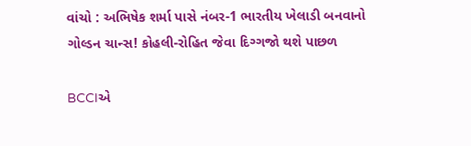વાંચો : અભિષેક શર્મા પાસે નંબર-1 ભારતીય ખેલાડી બનવાનો ગોલ્ડન ચાન્સ! કોહલી-રોહિત જેવા દિગ્ગજો થશે પાછળ

BCCIએ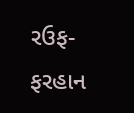રઉફ-ફરહાન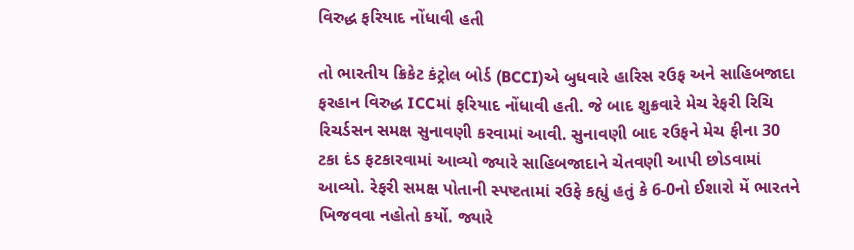વિરુદ્ધ ફરિયાદ નોંધાવી હતી

તો ભારતીય ક્રિકેટ કંટ્રોલ બોર્ડ (BCCI)એ બુધવારે હારિસ રઉફ અને સાહિબજાદા ફરહાન વિરુદ્ધ ICCમાં ફરિયાદ નોંધાવી હતી. જે બાદ શુક્રવારે મેચ રેફરી રિચિ રિચર્ડસન સમક્ષ સુનાવણી કરવામાં આવી. સુનાવણી બાદ રઉફને મેચ ફીના 30 ટકા દંડ ફટકારવામાં આવ્યો જ્યારે સાહિબજાદાને ચેતવણી આપી છોડવામાં આવ્યો. રેફરી સમક્ષ પોતાની સ્પષ્ટતામાં રઉફે કહ્યું હતું કે 6-0નો ઈશારો મેં ભારતને ખિજવવા નહોતો કર્યો. જ્યારે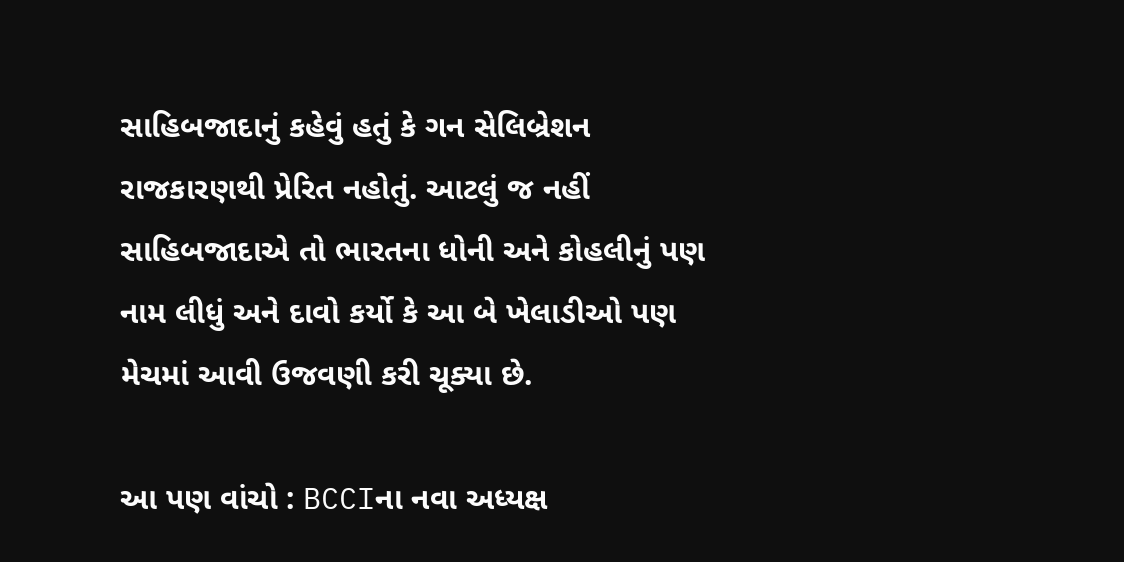સાહિબજાદાનું કહેવું હતું કે ગન સેલિબ્રેશન રાજકારણથી પ્રેરિત નહોતું. આટલું જ નહીં સાહિબજાદાએ તો ભારતના ધોની અને કોહલીનું પણ નામ લીધું અને દાવો કર્યો કે આ બે ખેલાડીઓ પણ મેચમાં આવી ઉજવણી કરી ચૂક્યા છે.

આ પણ વાંચો : BCCIના નવા અધ્યક્ષ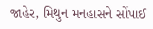જાહેર, મિથુન મનહાસને સોંપાઈ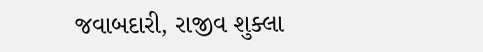જવાબદારી, રાજીવ શુક્લા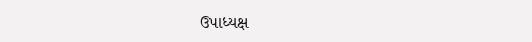ઉપાધ્યક્ષ